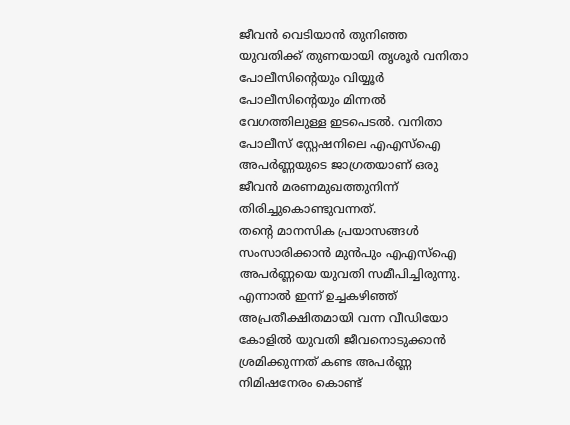ജീവൻ വെടിയാൻ തുനിഞ്ഞ യുവതിക്ക് തുണയായി തൃശൂർ വനിതാ പോലീസിന്റെയും വിയ്യൂർ പോലീസിന്റെയും മിന്നൽ വേഗത്തിലുള്ള ഇടപെടൽ. വനിതാ പോലീസ് സ്റ്റേഷനിലെ എഎസ്ഐ അപർണ്ണയുടെ ജാഗ്രതയാണ് ഒരു ജീവൻ മരണമുഖത്തുനിന്ന് തിരിച്ചുകൊണ്ടുവന്നത്.
തന്റെ മാനസിക പ്രയാസങ്ങൾ സംസാരിക്കാൻ മുൻപും എഎസ്ഐ അപർണ്ണയെ യുവതി സമീപിച്ചിരുന്നു. എന്നാൽ ഇന്ന് ഉച്ചകഴിഞ്ഞ് അപ്രതീക്ഷിതമായി വന്ന വീഡിയോ കോളിൽ യുവതി ജീവനൊടുക്കാൻ ശ്രമിക്കുന്നത് കണ്ട അപർണ്ണ നിമിഷനേരം കൊണ്ട്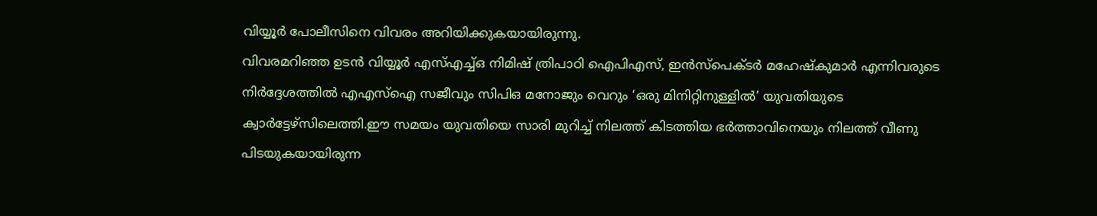വിയ്യൂർ പോലീസിനെ വിവരം അറിയിക്കുകയായിരുന്നു.
വിവരമറിഞ്ഞ ഉടൻ വിയ്യൂർ എസ്എച്ച്ഒ നിമിഷ് ത്രിപാഠി ഐപിഎസ്, ഇൻസ്പെക്ടർ മഹേഷ്കുമാർ എന്നിവരുടെ നിർദ്ദേശത്തിൽ എഎസ്ഐ സജീവും സിപിഒ മനോജും വെറും ‘ഒരു മിനിറ്റിനുള്ളിൽ’ യുവതിയുടെ ക്വാർട്ടേഴ്സിലെത്തി.ഈ സമയം യുവതിയെ സാരി മുറിച്ച് നിലത്ത് കിടത്തിയ ഭർത്താവിനെയും നിലത്ത് വീണു പിടയുകയായിരുന്ന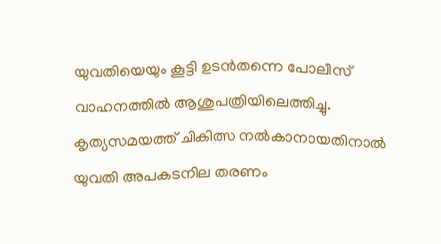യുവതിയെയും കൂട്ടി ഉടൻതന്നെ പോലീസ് വാഹനത്തിൽ ആശുപത്രിയിലെത്തിച്ചു.
കൃത്യസമയത്ത് ചികിത്സ നൽകാനായതിനാൽ യുവതി അപകടനില തരണം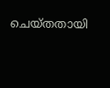ചെയ്തതായി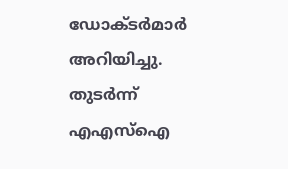ഡോക്ടർമാർ അറിയിച്ചു. തുടർന്ന് എഎസ്ഐ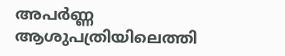അപർണ്ണ ആശുപത്രിയിലെത്തി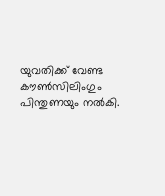യുവതിക്ക് വേണ്ട കൗൺസിലിംഗും പിന്തുണയും നൽകി.